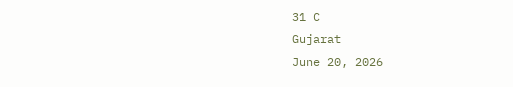31 C
Gujarat
June 20, 2026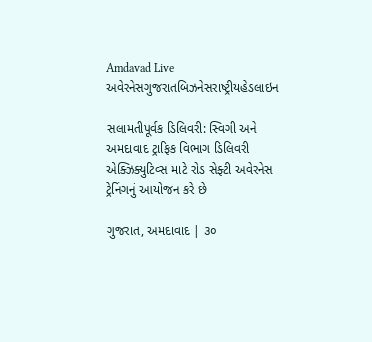Amdavad Live
અવેરનેસગુજરાતબિઝનેસરાષ્ટ્રીયહેડલાઇન

સલામતીપૂર્વક ડિલિવરી: સ્વિગી અને અમદાવાદ ટ્રાફિક વિભાગ ડિલિવરી એક્ઝિક્યુટિવ્સ માટે રોડ સેફ્ટી અવેરનેસ ટ્રેનિંગનું આયોજન કરે છે

ગુજરાત, અમદાવાદ | ૩૦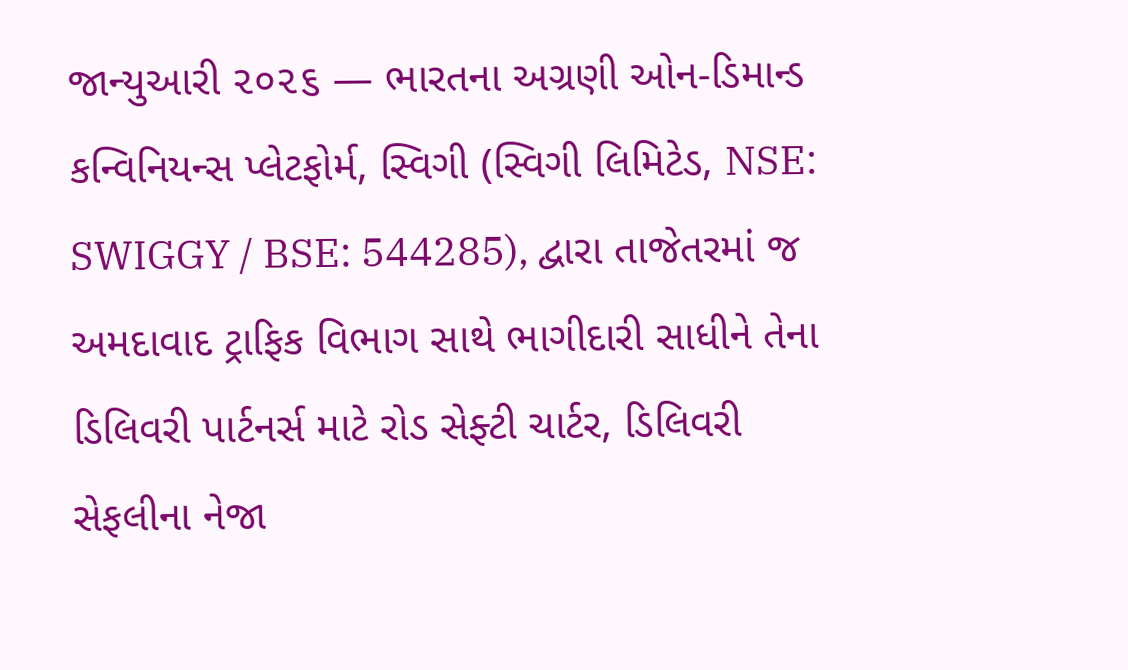જાન્યુઆરી ૨૦૨૬ — ભારતના અગ્રણી ઓન-ડિમાન્ડ કન્વિનિયન્સ પ્લેટફોર્મ, સ્વિગી (સ્વિગી લિમિટેડ, NSE: SWIGGY / BSE: 544285), દ્વારા તાજેતરમાં જ અમદાવાદ ટ્રાફિક વિભાગ સાથે ભાગીદારી સાધીને તેના ડિલિવરી પાર્ટનર્સ માટે રોડ સેફ્ટી ચાર્ટર, ડિલિવરી સેફલીના નેજા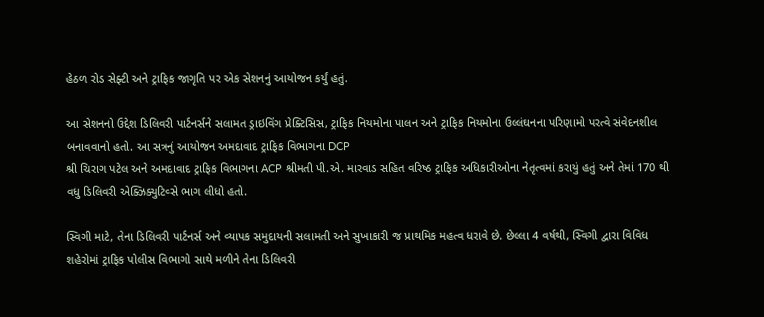હેઠળ રોડ સેફ્ટી અને ટ્રાફિક જાગૃતિ પર એક સેશનનું આયોજન કર્યું હતું.

આ સેશનનો ઉદ્દેશ ડિલિવરી પાર્ટનર્સને સલામત ડ્રાઇવિંગ પ્રેક્ટિસિસ, ટ્રાફિક નિયમોના પાલન અને ટ્રાફિક નિયમોના ઉલ્લંઘનના પરિણામો પરત્વે સંવેદનશીલ બનાવવાનો હતો. આ સત્રનું આયોજન અમદાવાદ ટ્રાફિક વિભાગના DCP
શ્રી ચિરાગ પટેલ અને અમદાવાદ ટ્રાફિક વિભાગના ACP શ્રીમતી પી.એ. મારવાડ સહિત વરિષ્ઠ ટ્રાફિક અધિકારીઓના નેતૃત્વમાં કરાયું હતું અને તેમાં 170 થી વધુ ડિલિવરી એક્ઝિક્યુટિવ્સે ભાગ લીધો હતો.

સ્વિગી માટે, તેના ડિલિવરી પાર્ટનર્સ અને વ્યાપક સમુદાયની સલામતી અને સુખાકારી જ પ્રાથમિક મહત્વ ધરાવે છે. છેલ્લા 4 વર્ષથી, સ્વિગી દ્વારા વિવિધ શહેરોમાં ટ્રાફિક પોલીસ વિભાગો સાથે મળીને તેના ડિલિવરી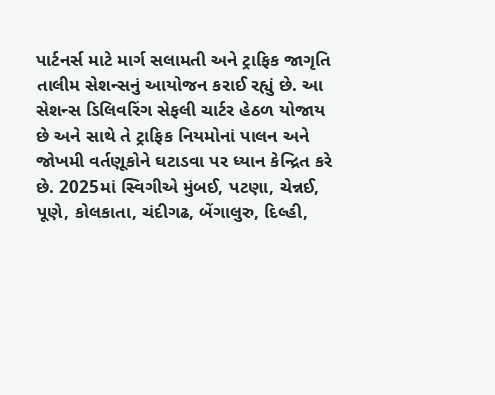પાર્ટનર્સ માટે માર્ગ સલામતી અને ટ્રાફિક જાગૃતિ તાલીમ સેશન્સનું આયોજન કરાઈ રહ્યું છે. આ સેશન્સ ડિલિવરિંગ સેફલી ચાર્ટર હેઠળ યોજાય છે અને સાથે તે ટ્રાફિક નિયમોનાં પાલન અને જોખમી વર્તણૂકોને ઘટાડવા પર ધ્યાન કેન્દ્રિત કરે છે. 2025માં સ્વિગીએ મુંબઈ, પટણા, ચેન્નઈ, પૂણે, કોલકાતા, ચંદીગઢ, બેંગાલુરુ, દિલ્હી,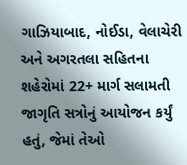ગાઝિયાબાદ, નોઈડા, વેલાચેરી અને અગરતલા સહિતના શહેરોમાં 22+ માર્ગ સલામતી જાગૃતિ સત્રોનું આયોજન કર્યું હતું, જેમાં તેઓ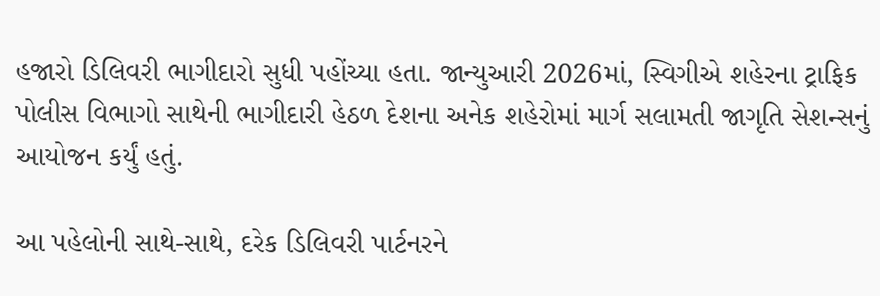હજારો ડિલિવરી ભાગીદારો સુધી પહોંચ્યા હતા. જાન્યુઆરી 2026માં, સ્વિગીએ શહેરના ટ્રાફિક પોલીસ વિભાગો સાથેની ભાગીદારી હેઠળ દેશના અનેક શહેરોમાં માર્ગ સલામતી જાગૃતિ સેશન્સનું આયોજન કર્યું હતું.

આ પહેલોની સાથે-સાથે, દરેક ડિલિવરી પાર્ટનરને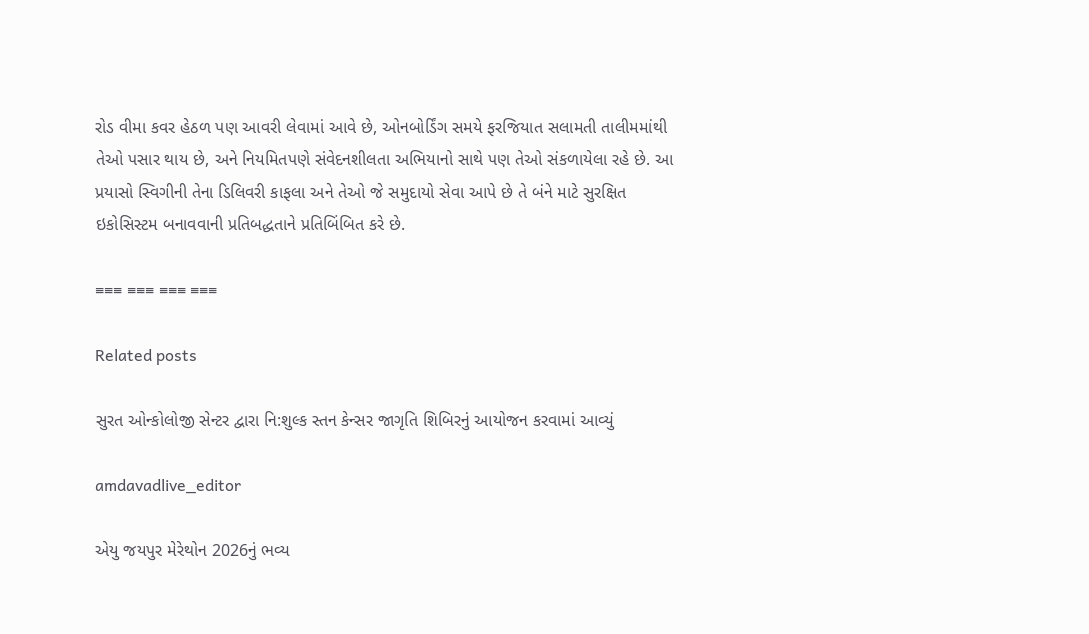રોડ વીમા કવર હેઠળ પણ આવરી લેવામાં આવે છે, ઓનબોર્ડિંગ સમયે ફરજિયાત સલામતી તાલીમમાંથી તેઓ પસાર થાય છે, અને નિયમિતપણે સંવેદનશીલતા અભિયાનો સાથે પણ તેઓ સંકળાયેલા રહે છે. આ પ્રયાસો સ્વિગીની તેના ડિલિવરી કાફલા અને તેઓ જે સમુદાયો સેવા આપે છે તે બંને માટે સુરક્ષિત ઇકોસિસ્ટમ બનાવવાની પ્રતિબદ્ધતાને પ્રતિબિંબિત કરે છે.

≡≡≡ ≡≡≡ ≡≡≡ ≡≡≡

Related posts

સુરત ઓન્કોલોજી સેન્ટર દ્વારા નિ:શુલ્ક સ્તન કેન્સર જાગૃતિ શિબિરનું આયોજન કરવામાં આવ્યું

amdavadlive_editor

એયુ જયપુર મેરેથોન 2026નું ભવ્ય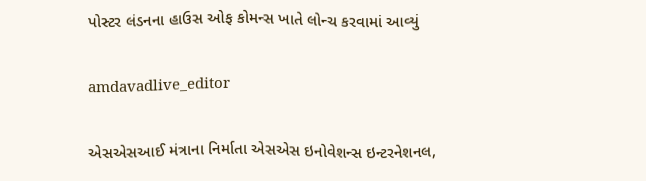પોસ્ટર લંડનના હાઉસ ઓફ કોમન્સ ખાતે લોન્ચ કરવામાં આવ્યું

amdavadlive_editor

એસએસઆઈ મંત્રાના નિર્માતા એસએસ ઇનોવેશન્સ ઇન્ટરનેશનલ,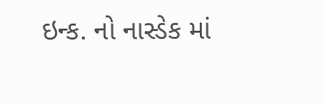ઇન્ક. નો નાસ્ડેક માં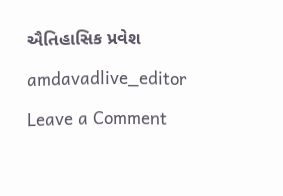ઐતિહાસિક પ્રવેશ

amdavadlive_editor

Leave a Comment